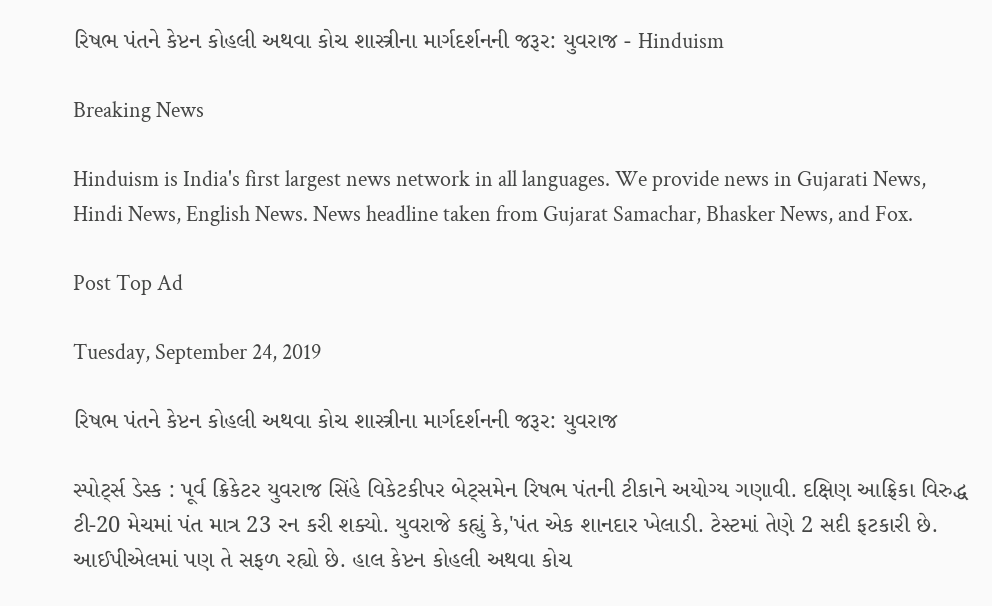રિષભ પંતને કેપ્ટન કોહલી અથવા કોચ શાસ્ત્રીના માર્ગદર્શનની જરૂર: યુવરાજ - Hinduism

Breaking News

Hinduism is India's first largest news network in all languages. We provide news in Gujarati News, Hindi News, English News. News headline taken from Gujarat Samachar, Bhasker News, and Fox.

Post Top Ad

Tuesday, September 24, 2019

રિષભ પંતને કેપ્ટન કોહલી અથવા કોચ શાસ્ત્રીના માર્ગદર્શનની જરૂર: યુવરાજ

સ્પોર્ટ્સ ડેસ્ક : પૂર્વ ક્રિકેટર યુવરાજ સિંહે વિકેટકીપર બેટ્સમેન રિષભ પંતની ટીકાને અયોગ્ય ગણાવી. દક્ષિણ આફ્રિકા વિરુદ્ધ ટી-20 મેચમાં પંત માત્ર 23 રન કરી શક્યો. યુવરાજે કહ્યું કે,'પંત એક શાનદાર ખેલાડી. ટેસ્ટમાં તેણે 2 સદી ફટકારી છે. આઈપીએલમાં પણ તે સફળ રહ્યો છે. હાલ કેપ્ટન કોહલી અથવા કોચ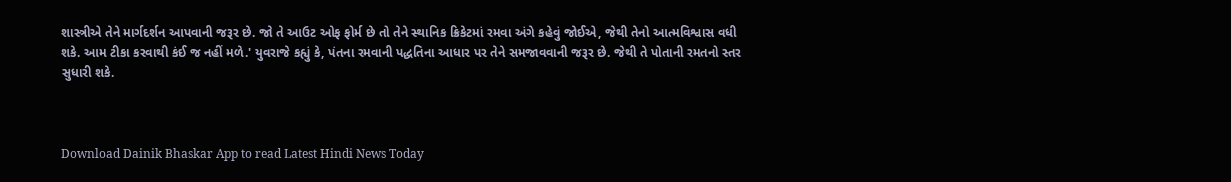શાસ્ત્રીએ તેને માર્ગદર્શન આપવાની જરૂર છે. જો તે આઉટ ઓફ ફોર્મ છે તો તેને સ્થાનિક ક્રિકેટમાં રમવા અંગે કહેવું જોઈએ, જેથી તેનો આત્મવિશ્વાસ વધી શકે. આમ ટીકા કરવાથી કંઈ જ નહીં મળે.' યુવરાજે કહ્યું કે, પંતના રમવાની પદ્ધતિના આધાર પર તેને સમજાવવાની જરૂર છે. જેથી તે પોતાની રમતનો સ્તર સુધારી શકે.



Download Dainik Bhaskar App to read Latest Hindi News Today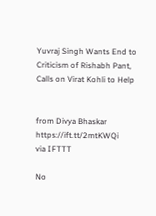Yuvraj Singh Wants End to Criticism of Rishabh Pant, Calls on Virat Kohli to Help


from Divya Bhaskar https://ift.tt/2mtKWQi
via IFTTT

No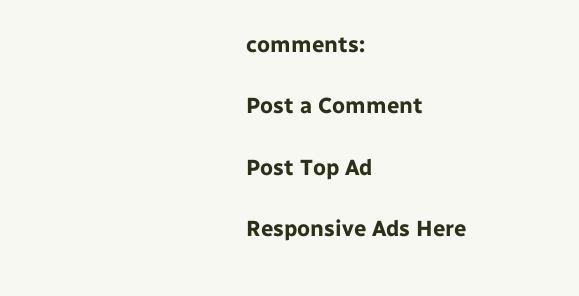comments:

Post a Comment

Post Top Ad

Responsive Ads Here